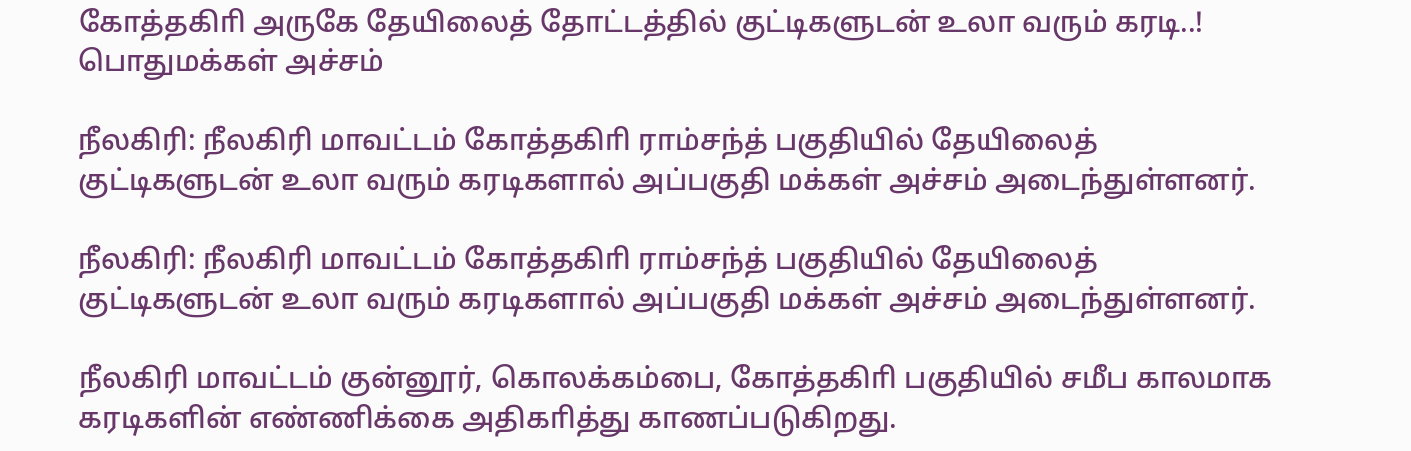கோத்தகிாி அருகே தேயிலைத் தோட்டத்தில் குட்டிகளுடன் உலா வரும் கரடி..! பொதுமக்கள் அச்சம்

நீலகிரி: நீலகிரி மாவட்டம் கோத்தகிாி ராம்சந்த் பகுதியில் தேயிலைத் குட்டிகளுடன் உலா வரும் கரடிகளால் அப்பகுதி மக்கள் அச்சம் அடைந்துள்ளனர்.

நீலகிரி: நீலகிரி மாவட்டம் கோத்தகிாி ராம்சந்த் பகுதியில் தேயிலைத் குட்டிகளுடன் உலா வரும் கரடிகளால் அப்பகுதி மக்கள் அச்சம் அடைந்துள்ளனர்.

நீலகிரி மாவட்டம் குன்னூர், கொலக்கம்பை, கோத்தகிாி பகுதியில் சமீப காலமாக கரடிகளின் எண்ணிக்கை அதிகாித்து காணப்படுகிறது.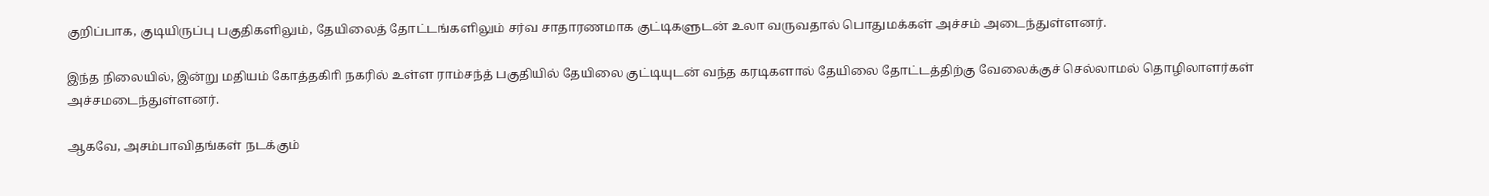குறிப்பாக, குடியிருப்பு பகுதிகளிலும், தேயிலைத் தோட்டங்களிலும் சர்வ சாதாரணமாக குட்டிகளுடன் உலா வருவதால் பொதுமக்கள் அச்சம் அடைந்துள்ளனர்.

இந்த நிலையில், இன்று மதியம் கோத்தகிாி நகரில் உள்ள ராம்சந்த் பகுதியில் தேயிலை குட்டியுடன் வந்த கரடிகளால் தேயிலை தோட்டத்திற்கு வேலைக்குச் செல்லாமல் தொழிலாளர்கள் அச்சமடைந்துள்ளனர்.

ஆகவே, அசம்பாவிதங்கள் நடக்கும்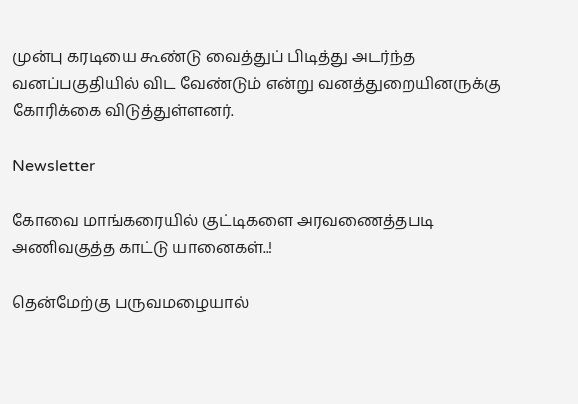முன்பு கரடியை கூண்டு வைத்துப் பிடித்து அடர்ந்த வனப்பகுதியில் விட வேண்டும் என்று வனத்துறையினருக்கு கோரிக்கை விடுத்துள்ளனர்.

Newsletter

கோவை மாங்கரையில் குட்டிகளை அரவணைத்தபடி அணிவகுத்த காட்டு யானைகள்..!

தென்மேற்கு பருவமழையால்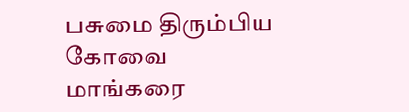பசுமை திரும்பிய கோவை மாங்கரை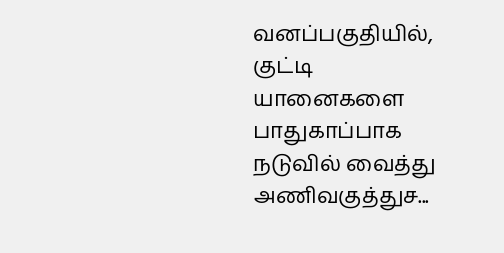வனப்பகுதியில், குட்டி யானைகளை பாதுகாப்பாக நடுவில் வைத்து அணிவகுத்துச...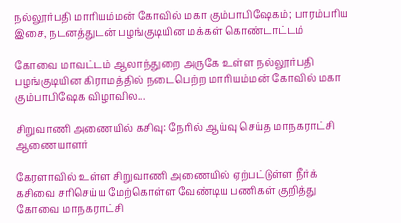நல்லூர்பதி மாரியம்மன் கோவில் மகா கும்பாபிஷேகம்; பாரம்பரிய இசை, நடனத்துடன் பழங்குடியின மக்கள் கொண்டாட்டம்

கோவை மாவட்டம் ஆலாந்துறை அருகே உள்ள நல்லூர்பதி பழங்குடியின கிராமத்தில் நடைபெற்ற மாரியம்மன் கோவில் மகா கும்பாபிஷேக விழாவில...

சிறுவாணி அணையில் கசிவு: நேரில் ஆய்வு செய்த மாநகராட்சி ஆணையாளர்

கேரளாவில் உள்ள சிறுவாணி அணையில் ஏற்பட்டுள்ள நீர்க் கசிவை சரிசெய்ய மேற்கொள்ள வேண்டிய பணிகள் குறித்து கோவை மாநகராட்சி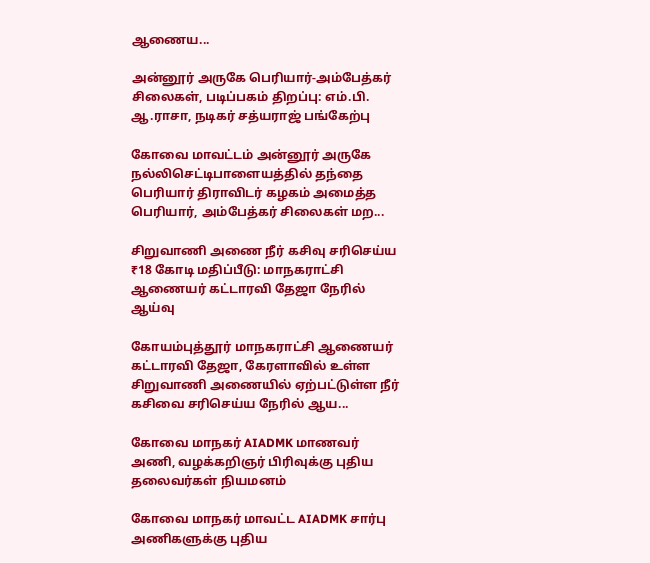ஆணைய...

அன்னூர் அருகே பெரியார்-அம்பேத்கர் சிலைகள், படிப்பகம் திறப்பு: எம்.பி. ஆ.ராசா, நடிகர் சத்யராஜ் பங்கேற்பு

கோவை மாவட்டம் அன்னூர் அருகே நல்லிசெட்டிபாளையத்தில் தந்தை பெரியார் திராவிடர் கழகம் அமைத்த பெரியார், அம்பேத்கர் சிலைகள் மற...

சிறுவாணி அணை நீர் கசிவு சரிசெய்ய ₹18 கோடி மதிப்பீடு: மாநகராட்சி ஆணையர் கட்டாரவி தேஜா நேரில் ஆய்வு

கோயம்புத்தூர் மாநகராட்சி ஆணையர் கட்டாரவி தேஜா, கேரளாவில் உள்ள சிறுவாணி அணையில் ஏற்பட்டுள்ள நீர் கசிவை சரிசெய்ய நேரில் ஆய...

கோவை மாநகர் AIADMK மாணவர் அணி, வழக்கறிஞர் பிரிவுக்கு புதிய தலைவர்கள் நியமனம்

கோவை மாநகர் மாவட்ட AIADMK சார்பு அணிகளுக்கு புதிய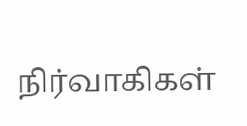நிர்வாகிகள்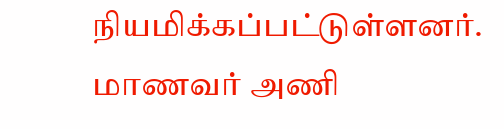நியமிக்கப்பட்டுள்ளனர். மாணவர் அணி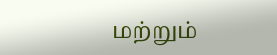மற்றும்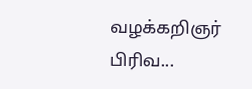வழக்கறிஞர் பிரிவ...